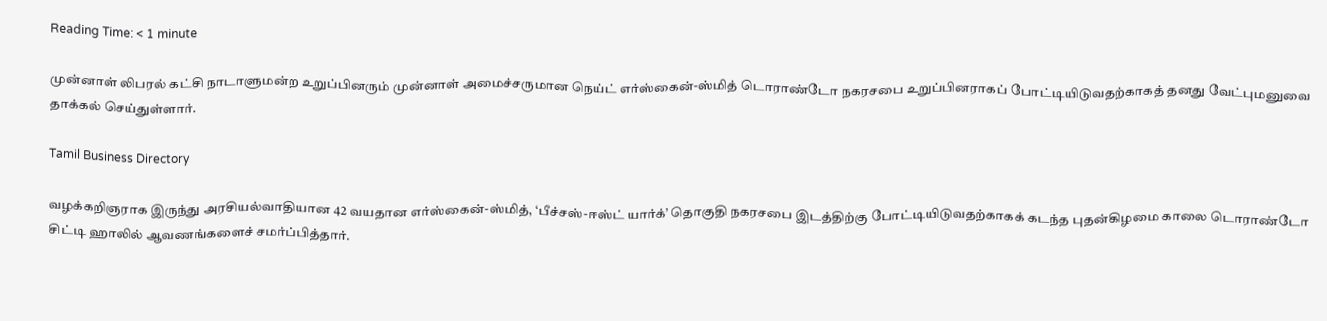Reading Time: < 1 minute

முன்னாள் லிபரல் கட்சி நாடாளுமன்ற உறுப்பினரும் முன்னாள் அமைச்சருமான நெய்ட் எர்ஸ்கைன்-ஸ்மித் டொராண்டோ நகரசபை உறுப்பினராகப் போட்டியிடுவதற்காகத் தனது வேட்புமனுவை தாக்கல் செய்துள்ளார்.

Tamil Business Directory

வழக்கறிஞராக இருந்து அரசியல்வாதியான 42 வயதான எர்ஸ்கைன்-ஸ்மித், ‘பீச்சஸ்-ஈஸ்ட் யார்க்’ தொகுதி நகரசபை இடத்திற்கு போட்டியிடுவதற்காகக் கடந்த புதன்கிழமை காலை டொராண்டோ சிட்டி ஹாலில் ஆவணங்களைச் சமர்ப்பித்தார்.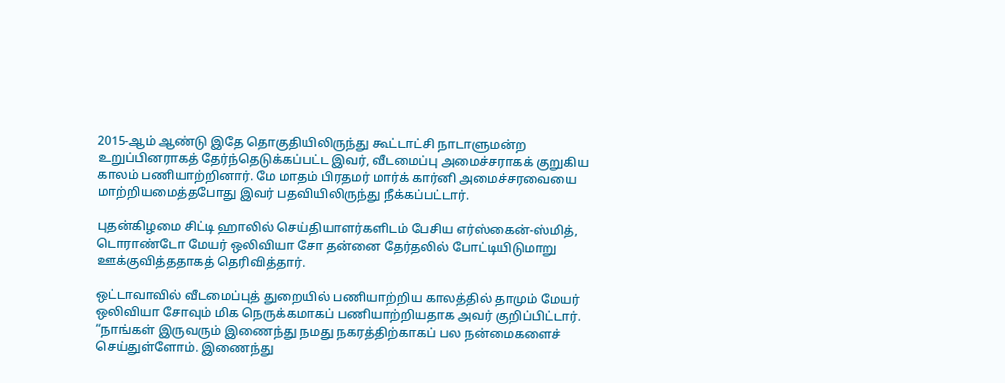2015-ஆம் ஆண்டு இதே தொகுதியிலிருந்து கூட்டாட்சி நாடாளுமன்ற உறுப்பினராகத் தேர்ந்தெடுக்கப்பட்ட இவர், வீடமைப்பு அமைச்சராகக் குறுகிய காலம் பணியாற்றினார். மே மாதம் பிரதமர் மார்க் கார்னி அமைச்சரவையை மாற்றியமைத்தபோது இவர் பதவியிலிருந்து நீக்கப்பட்டார்.

புதன்கிழமை சிட்டி ஹாலில் செய்தியாளர்களிடம் பேசிய எர்ஸ்கைன்-ஸ்மித், டொராண்டோ மேயர் ஒலிவியா சோ தன்னை தேர்தலில் போட்டியிடுமாறு ஊக்குவித்ததாகத் தெரிவித்தார்.

ஒட்டாவாவில் வீடமைப்புத் துறையில் பணியாற்றிய காலத்தில் தாமும் மேயர் ஒலிவியா சோவும் மிக நெருக்கமாகப் பணியாற்றியதாக அவர் குறிப்பிட்டார். “நாங்கள் இருவரும் இணைந்து நமது நகரத்திற்காகப் பல நன்மைகளைச் செய்துள்ளோம். இணைந்து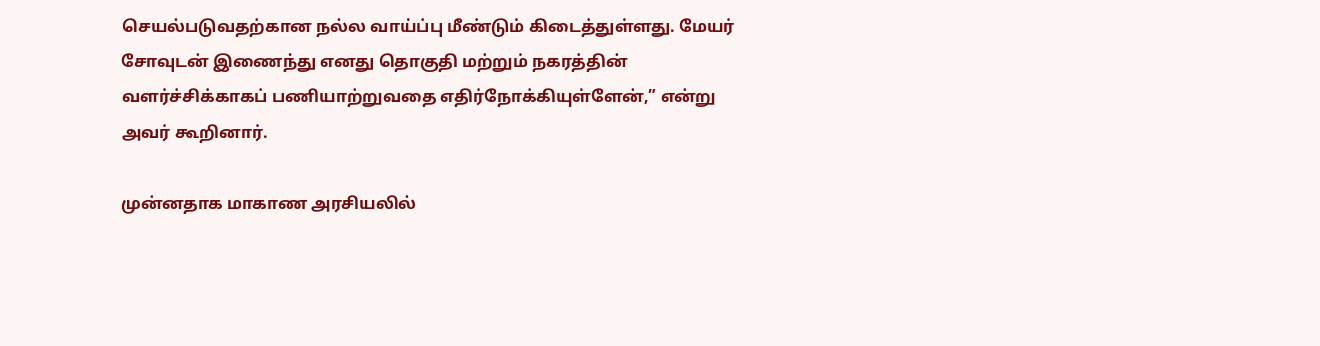செயல்படுவதற்கான நல்ல வாய்ப்பு மீண்டும் கிடைத்துள்ளது. மேயர் சோவுடன் இணைந்து எனது தொகுதி மற்றும் நகரத்தின் வளர்ச்சிக்காகப் பணியாற்றுவதை எதிர்நோக்கியுள்ளேன்,” என்று அவர் கூறினார்.

முன்னதாக மாகாண அரசியலில்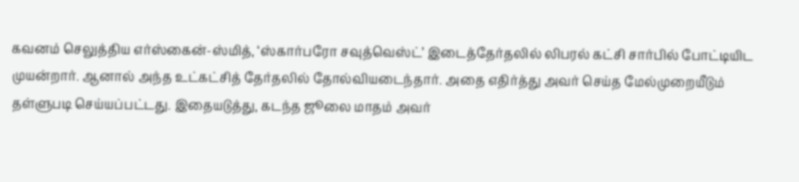கவனம் செலுத்திய எர்ஸ்கைன்-ஸ்மித், ‘ஸ்கார்பரோ சவுத்வெஸ்ட்’ இடைத்தேர்தலில் லிபரல் கட்சி சார்பில் போட்டியிட முயன்றார். ஆனால் அந்த உட்கட்சித் தேர்தலில் தோல்வியடைந்தார். அதை எதிர்த்து அவர் செய்த மேல்முறையீடும் தள்ளுபடி செய்யப்பட்டது. இதையடுத்து, கடந்த ஜூலை மாதம் அவர்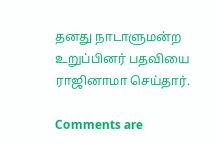தனது நாடாளுமன்ற உறுப்பினர் பதவியை ராஜினாமா செய்தார்.

Comments are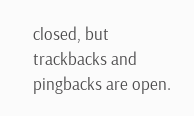closed, but trackbacks and pingbacks are open.